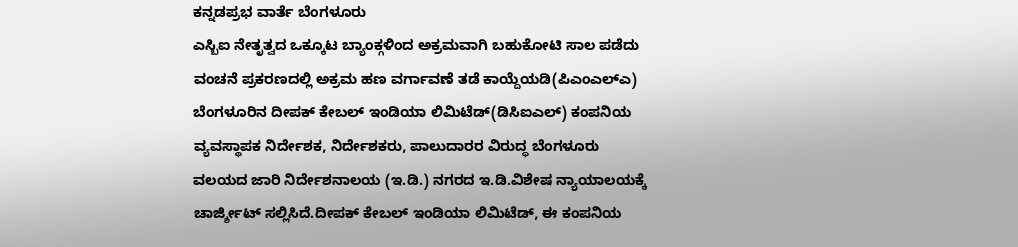ಕನ್ನಡಪ್ರಭ ವಾರ್ತೆ ಬೆಂಗಳೂರು
ಎಸ್ಬಿಐ ನೇತೃತ್ವದ ಒಕ್ಕೂಟ ಬ್ಯಾಂಕ್ಗಳಿಂದ ಅಕ್ರಮವಾಗಿ ಬಹುಕೋಟಿ ಸಾಲ ಪಡೆದು ವಂಚನೆ ಪ್ರಕರಣದಲ್ಲಿ ಅಕ್ರಮ ಹಣ ವರ್ಗಾವಣೆ ತಡೆ ಕಾಯ್ದೆಯಡಿ(ಪಿಎಂಎಲ್ಎ) ಬೆಂಗಳೂರಿನ ದೀಪಕ್ ಕೇಬಲ್ ಇಂಡಿಯಾ ಲಿಮಿಟೆಡ್(ಡಿಸಿಐಎಲ್) ಕಂಪನಿಯ ವ್ಯವಸ್ಥಾಪಕ ನಿರ್ದೇಶಕ, ನಿರ್ದೇಶಕರು, ಪಾಲುದಾರರ ವಿರುದ್ಧ ಬೆಂಗಳೂರು ವಲಯದ ಜಾರಿ ನಿರ್ದೇಶನಾಲಯ (ಇ.ಡಿ.) ನಗರದ ಇ.ಡಿ.ವಿಶೇಷ ನ್ಯಾಯಾಲಯಕ್ಕೆ ಚಾರ್ಜ್ಶೀಟ್ ಸಲ್ಲಿಸಿದೆ.ದೀಪಕ್ ಕೇಬಲ್ ಇಂಡಿಯಾ ಲಿಮಿಟೆಡ್, ಈ ಕಂಪನಿಯ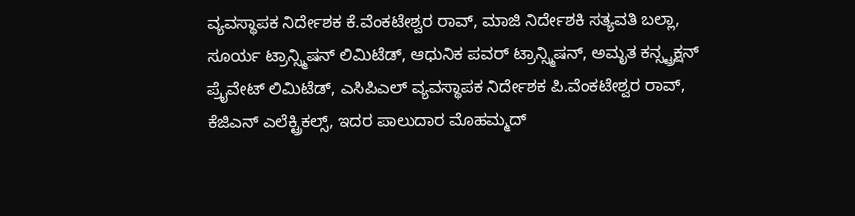ವ್ಯವಸ್ಥಾಪಕ ನಿರ್ದೇಶಕ ಕೆ.ವೆಂಕಟೇಶ್ವರ ರಾವ್, ಮಾಜಿ ನಿರ್ದೇಶಕಿ ಸತ್ಯವತಿ ಬಲ್ಲಾ, ಸೂರ್ಯ ಟ್ರಾನ್ಸ್ಮಿಷನ್ ಲಿಮಿಟೆಡ್, ಆಧುನಿಕ ಪವರ್ ಟ್ರಾನ್ಸ್ಮಿಷನ್, ಅಮೃತ ಕನ್ಸ್ಟ್ರಕ್ಷನ್ ಪ್ರೈವೇಟ್ ಲಿಮಿಟೆಡ್, ಎಸಿಪಿಎಲ್ ವ್ಯವಸ್ಥಾಪಕ ನಿರ್ದೇಶಕ ಪಿ.ವೆಂಕಟೇಶ್ವರ ರಾವ್, ಕೆಜಿಎನ್ ಎಲೆಕ್ಟ್ರಿಕಲ್ಸ್, ಇದರ ಪಾಲುದಾರ ಮೊಹಮ್ಮದ್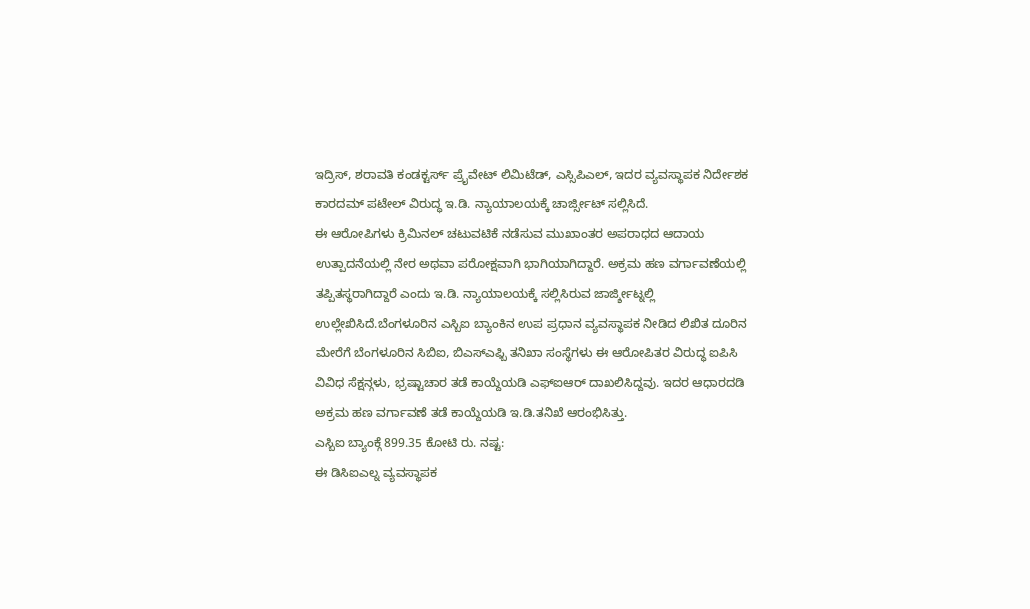ಇದ್ರಿಸ್, ಶರಾವತಿ ಕಂಡಕ್ಟರ್ಸ್ ಪ್ರೈವೇಟ್ ಲಿಮಿಟೆಡ್, ಎಸ್ಸಿಪಿಎಲ್, ಇದರ ವ್ಯವಸ್ಥಾಪಕ ನಿರ್ದೇಶಕ ಕಾರದಮ್ ಪಟೇಲ್ ವಿರುದ್ಧ ಇ.ಡಿ. ನ್ಯಾಯಾಲಯಕ್ಕೆ ಚಾರ್ಜ್ಸೀಟ್ ಸಲ್ಲಿಸಿದೆ.
ಈ ಆರೋಪಿಗಳು ಕ್ರಿಮಿನಲ್ ಚಟುವಟಿಕೆ ನಡೆಸುವ ಮುಖಾಂತರ ಅಪರಾಧದ ಆದಾಯ ಉತ್ಪಾದನೆಯಲ್ಲಿ ನೇರ ಅಥವಾ ಪರೋಕ್ಷವಾಗಿ ಭಾಗಿಯಾಗಿದ್ದಾರೆ. ಅಕ್ರಮ ಹಣ ವರ್ಗಾವಣೆಯಲ್ಲಿ ತಪ್ಪಿತಸ್ಥರಾಗಿದ್ದಾರೆ ಎಂದು ಇ.ಡಿ. ನ್ಯಾಯಾಲಯಕ್ಕೆ ಸಲ್ಲಿಸಿರುವ ಜಾರ್ಜ್ಶೀಟ್ನಲ್ಲಿ ಉಲ್ಲೇಖಿಸಿದೆ.ಬೆಂಗಳೂರಿನ ಎಸ್ಬಿಐ ಬ್ಯಾಂಕಿನ ಉಪ ಪ್ರಧಾನ ವ್ಯವಸ್ಥಾಪಕ ನೀಡಿದ ಲಿಖಿತ ದೂರಿನ ಮೇರೆಗೆ ಬೆಂಗಳೂರಿನ ಸಿಬಿಐ, ಬಿಎಸ್ಎಫ್ಬಿ ತನಿಖಾ ಸಂಸ್ಥೆಗಳು ಈ ಆರೋಪಿತರ ವಿರುದ್ಧ ಐಪಿಸಿ ವಿವಿಧ ಸೆಕ್ಷನ್ಗಳು, ಭ್ರಷ್ಟಾಚಾರ ತಡೆ ಕಾಯ್ದೆಯಡಿ ಎಫ್ಐಆರ್ ದಾಖಲಿಸಿದ್ದವು. ಇದರ ಆಧಾರದಡಿ ಅಕ್ರಮ ಹಣ ವರ್ಗಾವಣೆ ತಡೆ ಕಾಯ್ದೆಯಡಿ ಇ.ಡಿ.ತನಿಖೆ ಆರಂಭಿಸಿತ್ತು.
ಎಸ್ಬಿಐ ಬ್ಯಾಂಕ್ಗೆ 899.35 ಕೋಟಿ ರು. ನಷ್ಟ:
ಈ ಡಿಸಿಐಎಲ್ನ ವ್ಯವಸ್ಥಾಪಕ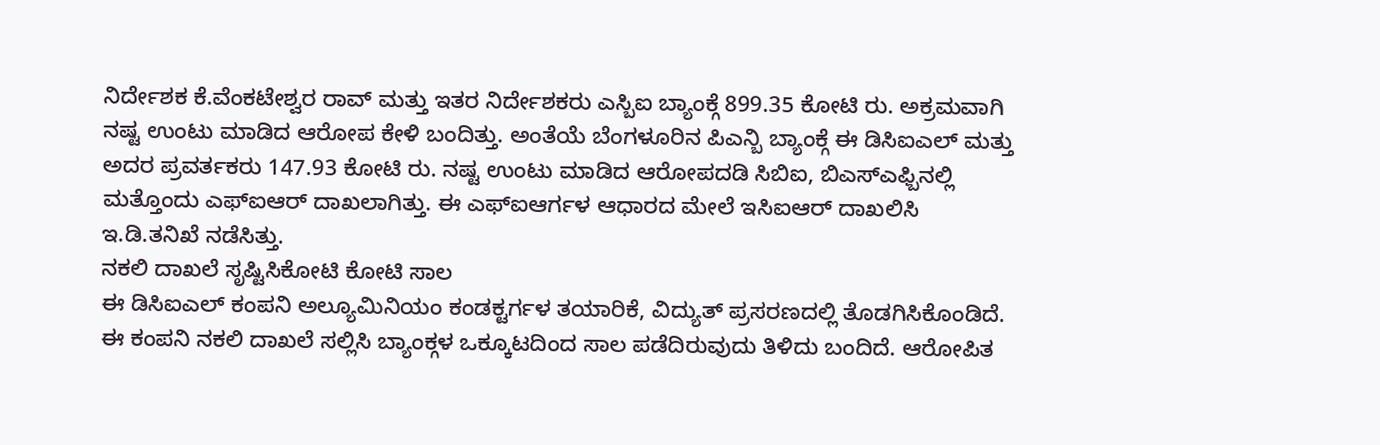ನಿರ್ದೇಶಕ ಕೆ.ವೆಂಕಟೇಶ್ವರ ರಾವ್ ಮತ್ತು ಇತರ ನಿರ್ದೇಶಕರು ಎಸ್ಬಿಐ ಬ್ಯಾಂಕ್ಗೆ 899.35 ಕೋಟಿ ರು. ಅಕ್ರಮವಾಗಿ ನಷ್ಟ ಉಂಟು ಮಾಡಿದ ಆರೋಪ ಕೇಳಿ ಬಂದಿತ್ತು. ಅಂತೆಯೆ ಬೆಂಗಳೂರಿನ ಪಿಎನ್ಬಿ ಬ್ಯಾಂಕ್ಗೆ ಈ ಡಿಸಿಐಎಲ್ ಮತ್ತು ಅದರ ಪ್ರವರ್ತಕರು 147.93 ಕೋಟಿ ರು. ನಷ್ಟ ಉಂಟು ಮಾಡಿದ ಆರೋಪದಡಿ ಸಿಬಿಐ, ಬಿಎಸ್ಎಫ್ಬಿನಲ್ಲಿ ಮತ್ತೊಂದು ಎಫ್ಐಆರ್ ದಾಖಲಾಗಿತ್ತು. ಈ ಎಫ್ಐಆರ್ಗಳ ಆಧಾರದ ಮೇಲೆ ಇಸಿಐಆರ್ ದಾಖಲಿಸಿ ಇ.ಡಿ.ತನಿಖೆ ನಡೆಸಿತ್ತು.
ನಕಲಿ ದಾಖಲೆ ಸೃಷ್ಟಿಸಿಕೋಟಿ ಕೋಟಿ ಸಾಲ
ಈ ಡಿಸಿಐಎಲ್ ಕಂಪನಿ ಅಲ್ಯೂಮಿನಿಯಂ ಕಂಡಕ್ಟರ್ಗಳ ತಯಾರಿಕೆ, ವಿದ್ಯುತ್ ಪ್ರಸರಣದಲ್ಲಿ ತೊಡಗಿಸಿಕೊಂಡಿದೆ. ಈ ಕಂಪನಿ ನಕಲಿ ದಾಖಲೆ ಸಲ್ಲಿಸಿ ಬ್ಯಾಂಕ್ಗಳ ಒಕ್ಕೂಟದಿಂದ ಸಾಲ ಪಡೆದಿರುವುದು ತಿಳಿದು ಬಂದಿದೆ. ಆರೋಪಿತ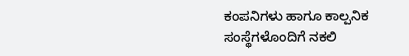ಕಂಪನಿಗಳು ಹಾಗೂ ಕಾಲ್ಪನಿಕ ಸಂಸ್ಥೆಗಳೊಂದಿಗೆ ನಕಲಿ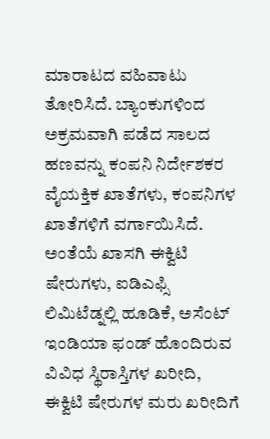ಮಾರಾಟದ ವಹಿವಾಟು ತೋರಿಸಿದೆ. ಬ್ಯಾಂಕುಗಳಿಂದ ಅಕ್ರಮವಾಗಿ ಪಡೆದ ಸಾಲದ ಹಣವನ್ನು ಕಂಪನಿ ನಿರ್ದೇಶಕರ ವೈಯಕ್ತಿಕ ಖಾತೆಗಳು, ಕಂಪನಿಗಳ ಖಾತೆಗಳಿಗೆ ವರ್ಗಾಯಿಸಿದೆ. ಅಂತೆಯೆ ಖಾಸಗಿ ಈಕ್ವಿಟಿ ಷೇರುಗಳು, ಐಡಿಎಫ್ಸಿ ಲಿಮಿಟೆಡ್ನಲ್ಲಿ ಹೂಡಿಕೆ, ಅಸೆಂಟ್ ಇಂಡಿಯಾ ಫಂಡ್ ಹೊಂದಿರುವ ವಿವಿಧ ಸ್ಥಿರಾಸ್ತಿಗಳ ಖರೀದಿ, ಈಕ್ವಿಟಿ ಷೇರುಗಳ ಮರು ಖರೀದಿಗೆ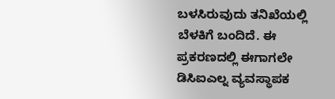ಬಳಸಿರುವುದು ತನಿಖೆಯಲ್ಲಿ ಬೆಳಕಿಗೆ ಬಂದಿದೆ. ಈ ಪ್ರಕರಣದಲ್ಲಿ ಈಗಾಗಲೇ ಡಿಸಿಐಎಲ್ನ ವ್ಯವಸ್ಥಾಪಕ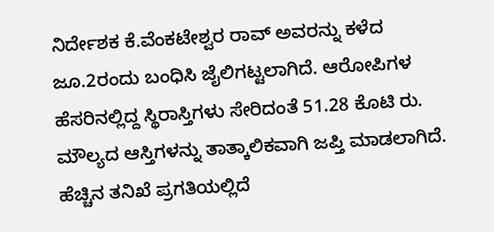ನಿರ್ದೇಶಕ ಕೆ.ವೆಂಕಟೇಶ್ವರ ರಾವ್ ಅವರನ್ನು ಕಳೆದ ಜೂ.2ರಂದು ಬಂಧಿಸಿ ಜೈಲಿಗಟ್ಟಲಾಗಿದೆ. ಆರೋಪಿಗಳ ಹೆಸರಿನಲ್ಲಿದ್ದ ಸ್ಥಿರಾಸ್ತಿಗಳು ಸೇರಿದಂತೆ 51.28 ಕೊಟಿ ರು. ಮೌಲ್ಯದ ಆಸ್ತಿಗಳನ್ನು ತಾತ್ಕಾಲಿಕವಾಗಿ ಜಪ್ತಿ ಮಾಡಲಾಗಿದೆ. ಹೆಚ್ಚಿನ ತನಿಖೆ ಪ್ರಗತಿಯಲ್ಲಿದೆ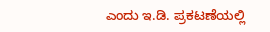ಎಂದು ಇ.ಡಿ. ಪ್ರಕಟಣೆಯಲ್ಲಿ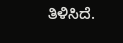ತಿಳಿಸಿದೆ.